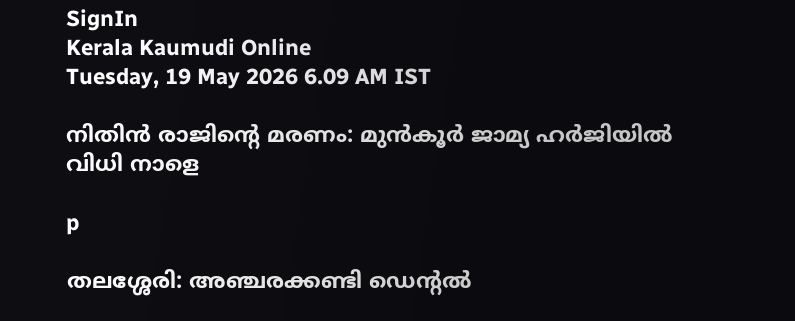SignIn
Kerala Kaumudi Online
Tuesday, 19 May 2026 6.09 AM IST

നിതിൻ രാജിന്റെ മരണം: മുൻകൂർ ജാമ്യ ഹ‌ർജിയിൽ വിധി നാളെ

p

തലശ്ശേരി: അഞ്ചരക്കണ്ടി ഡെന്റൽ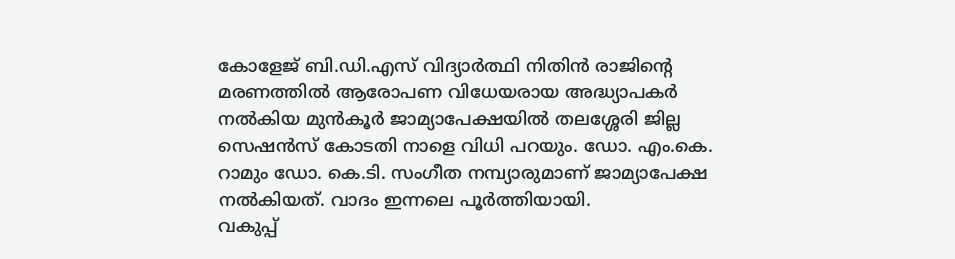കോളേജ് ബി.ഡി.എസ് വിദ്യാർത്ഥി നിതിൻ രാജിന്റെ മരണത്തിൽ ആരോപണ വിധേയരായ അദ്ധ്യാപകർ നൽകിയ മുൻകൂർ ജാമ്യാപേക്ഷയിൽ തലശ്ശേരി ജില്ല സെഷൻസ് കോടതി നാളെ വിധി പറയും. ഡോ. എം.കെ. റാമും ഡോ. കെ.ടി. സംഗീത നമ്പ്യാരുമാണ് ജാമ്യാപേക്ഷ നൽകിയത്. വാദം ഇന്നലെ പൂർത്തിയായി.
വകുപ്പ്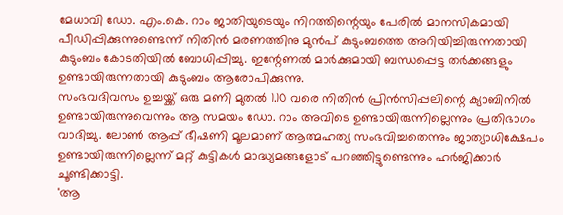മേധാവി ഡോ. എം.കെ. റാം ജാതിയുടെയും നിറത്തിന്റെയും പേരിൽ മാനസികമായി പീഡിപ്പിക്കുന്നുണ്ടെന്ന് നിതിൻ മരണത്തിനു മുൻപ് കുടുംബത്തെ അറിയിച്ചിരുന്നതായി കുടുംബം കോടതിയിൽ ബോധിപ്പിച്ചു. ഇന്റേണൽ മാർക്കുമായി ബന്ധപ്പെട്ട തർക്കങ്ങളും ഉണ്ടായിരുന്നതായി കുടുംബം ആരോപിക്കുന്നു.
സംഭവദിവസം ഉച്ചയ്ക്ക് ഒരു മണി മുതൽ 1.10 വരെ നിതിൻ പ്രിൻസിപ്പലിന്റെ ക്യാബിനിൽ ഉണ്ടായിരുന്നുവെന്നും ആ സമയം ഡോ. റാം അവിടെ ഉണ്ടായിരുന്നില്ലെന്നും പ്രതിഭാഗം വാദിച്ചു. ലോൺ ആപ്പ് ഭീഷണി മൂലമാണ് ആത്മഹത്യ സംഭവിച്ചതെന്നും ജാത്യാധിക്ഷേപം ഉണ്ടായിരുന്നില്ലെന്ന് മറ്റ് കുട്ടികൾ മാദ്ധ്യമങ്ങളോട് പറഞ്ഞിട്ടുണ്ടെന്നും ഹർജിക്കാർ ചൂണ്ടിക്കാട്ടി.
'ആ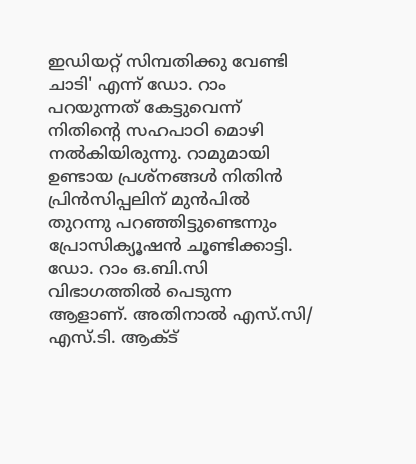ഇഡിയറ്റ് സിമ്പതിക്കു വേണ്ടി ചാടി' എന്ന് ഡോ. റാം പറയുന്നത് കേട്ടുവെന്ന് നിതിന്റെ സഹപാഠി മൊഴി നൽകിയിരുന്നു. റാമുമായി ഉണ്ടായ പ്രശ്നങ്ങൾ നിതിൻ പ്രിൻസിപ്പലിന് മുൻപിൽ തുറന്നു പറഞ്ഞിട്ടുണ്ടെന്നും പ്രോസിക്യൂഷൻ ചൂണ്ടിക്കാട്ടി.
ഡോ. റാം ഒ.ബി.സി വിഭാഗത്തിൽ പെടുന്ന ആളാണ്. അതിനാൽ എസ്.സി/ എസ്.ടി. ആക്ട്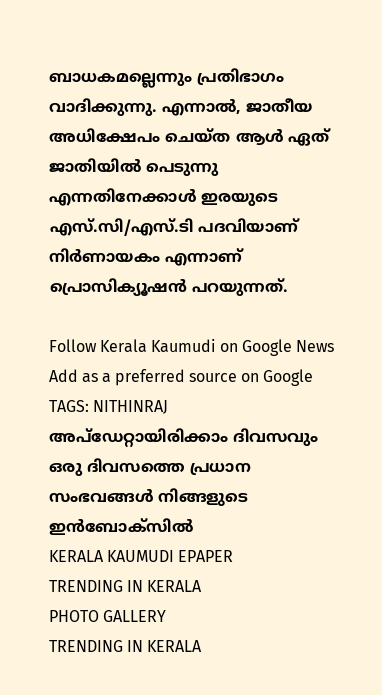ബാധകമല്ലെന്നും പ്രതിഭാഗം വാദിക്കുന്നു. എന്നാൽ, ജാതീയ അധിക്ഷേപം ചെയ്ത ആൾ ഏത് ജാതിയിൽ പെടുന്നു എന്നതിനേക്കാൾ ഇരയുടെ എസ്.സി/എസ്.ടി പദവിയാണ് നിർണായകം എന്നാണ് പ്രൊസിക്യൂഷൻ പറയുന്നത്.

Follow Kerala Kaumudi on Google News Add as a preferred source on Google
TAGS: NITHINRAJ
അപ്ഡേറ്റായിരിക്കാം ദിവസവും
ഒരു ദിവസത്തെ പ്രധാന സംഭവങ്ങൾ നിങ്ങളുടെ ഇൻബോക്സിൽ
KERALA KAUMUDI EPAPER
TRENDING IN KERALA
PHOTO GALLERY
TRENDING IN KERALA